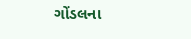ગોંડલના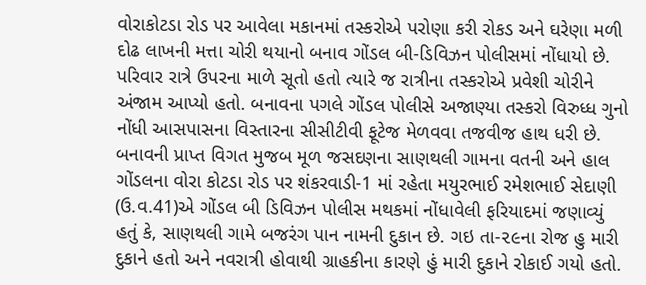વોરાકોટડા રોડ પર આવેલા મકાનમાં તસ્કરોએ પરોણા કરી રોકડ અને ઘરેણા મળી દોઢ લાખની મત્તા ચોરી થયાનો બનાવ ગોંડલ બી-ડિવિઝન પોલીસમાં નોંધાયો છે. પરિવાર રાત્રે ઉપરના માળે સૂતો હતો ત્યારે જ રાત્રીના તસ્કરોએ પ્રવેશી ચોરીને અંજામ આપ્યો હતો. બનાવના પગલે ગોંડલ પોલીસે અજાણ્યા તસ્કરો વિરુધ્ધ ગુનો નોંધી આસપાસના વિસ્તારના સીસીટીવી ફૂટેજ મેળવવા તજવીજ હાથ ધરી છે.
બનાવની પ્રાપ્ત વિગત મુજબ મૂળ જસદણના સાણથલી ગામના વતની અને હાલ ગોંડલના વોરા કોટડા રોડ પર શંકરવાડી-1 માં રહેતા મયુરભાઈ રમેશભાઈ સેદાણી (ઉ.વ.41)એ ગોંડલ બી ડિવિઝન પોલીસ મથકમાં નોંધાવેલી ફરિયાદમાં જણાવ્યું હતું કે, સાણથલી ગામે બજરંગ પાન નામની દુકાન છે. ગઇ તા-૨૯ના રોજ હુ મારી દુકાને હતો અને નવરાત્રી હોવાથી ગ્રાહકીના કારણે હું મારી દુકાને રોકાઈ ગયો હતો.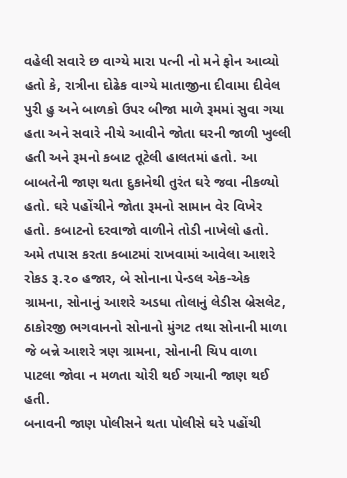વહેલી સવારે છ વાગ્યે મારા પત્ની નો મને ફોન આવ્યો હતો કે, રાત્રીના દોઢેક વાગ્યે માતાજીના દીવામા દીવેલ પુરી હુ અને બાળકો ઉપર બીજા માળે રૂમમાં સુવા ગયા હતા અને સવારે નીચે આવીને જોતા ઘરની જાળી ખુલ્લી હતી અને રૂમનો કબાટ તૂટેલી હાલતમાં હતો. આ બાબતેની જાણ થતા દુકાનેથી તુરંત ઘરે જવા નીકળ્યો હતો. ઘરે પહોંચીને જોતા રૂમનો સામાન વેર વિખેર હતો. કબાટનો દરવાજો વાળીને તોડી નાખેલો હતો. અમે તપાસ કરતા કબાટમાં રાખવામાં આવેલા આશરે રોકડ રૂ.૨૦ હજાર, બે સોનાના પેન્ડલ એક-એક ગ્રામના, સોનાનું આશરે અડધા તોલાનું લેડીસ બ્રેસલેટ, ઠાકોરજી ભગવાનનો સોનાનો મુંગટ તથા સોનાની માળા જે બન્ને આશરે ત્રણ ગ્રામના, સોનાની ચિપ વાળા પાટલા જોવા ન મળતા ચોરી થઈ ગયાની જાણ થઈ હતી.
બનાવની જાણ પોલીસને થતા પોલીસે ઘરે પહોંચી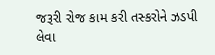જરૂરી રોજ કામ કરી તસ્કરોને ઝડપી લેવા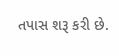તપાસ શરૂ કરી છે.